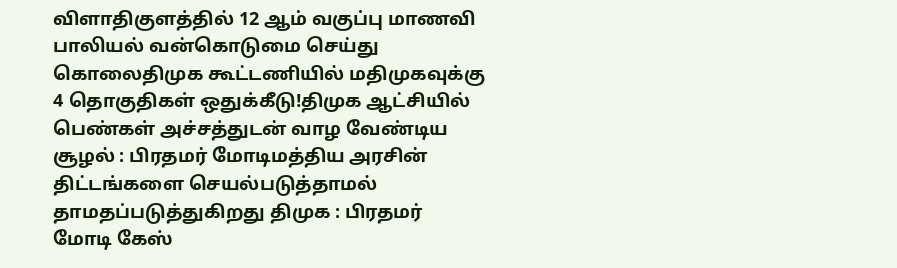விளாதிகுளத்தில் 12 ஆம் வகுப்பு மாணவி பாலியல் வன்கொடுமை செய்து கொலைதிமுக கூட்டணியில் மதிமுகவுக்கு 4 தொகுதிகள் ஒதுக்கீடு!திமுக ஆட்சியில் பெண்கள் அச்சத்துடன் வாழ வேண்டிய சூழல் : பிரதமர் மோடிமத்திய அரசின் திட்டங்களை செயல்படுத்தாமல் தாமதப்படுத்துகிறது திமுக : பிரதமர் மோடி கேஸ்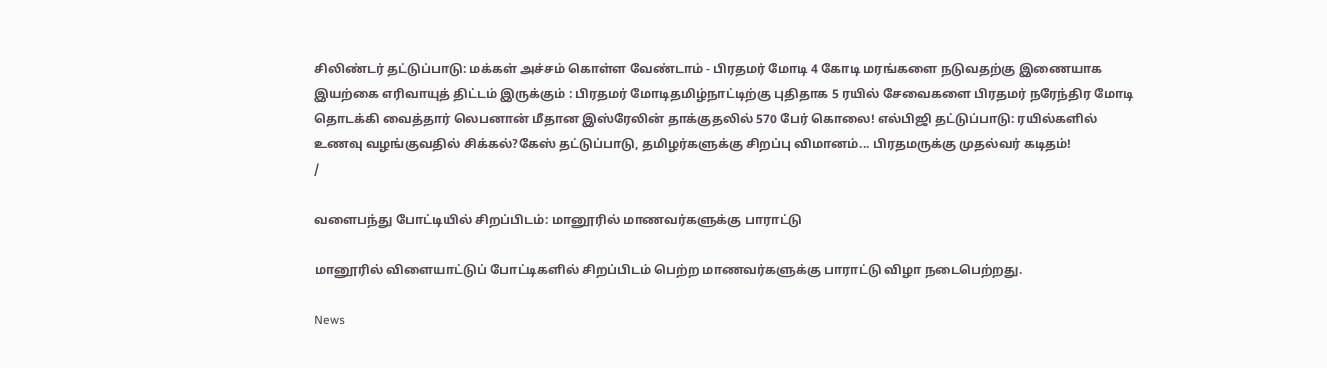சிலிண்டர் தட்டுப்பாடு: மக்கள் அச்சம் கொள்ள வேண்டாம் - பிரதமர் மோடி 4 கோடி மரங்களை நடுவதற்கு இணையாக இயற்கை எரிவாயுத் திட்டம் இருக்கும் : பிரதமர் மோடிதமிழ்நாட்டிற்கு புதிதாக 5 ரயில் சேவைகளை பிரதமர் நரேந்திர மோடி தொடக்கி வைத்தார் லெபனான் மீதான இஸ்ரேலின் தாக்குதலில் 570 பேர் கொலை! எல்பிஜி தட்டுப்பாடு: ரயில்களில் உணவு வழங்குவதில் சிக்கல்?கேஸ் தட்டுப்பாடு, தமிழர்களுக்கு சிறப்பு விமானம்... பிரதமருக்கு முதல்வர் கடிதம்!
/

வளைபந்து போட்டியில் சிறப்பிடம்: மானூரில் மாணவர்களுக்கு பாராட்டு

மானூரில் விளையாட்டுப் போட்டிகளில் சிறப்பிடம் பெற்ற மாணவர்களுக்கு பாராட்டு விழா நடைபெற்றது.

News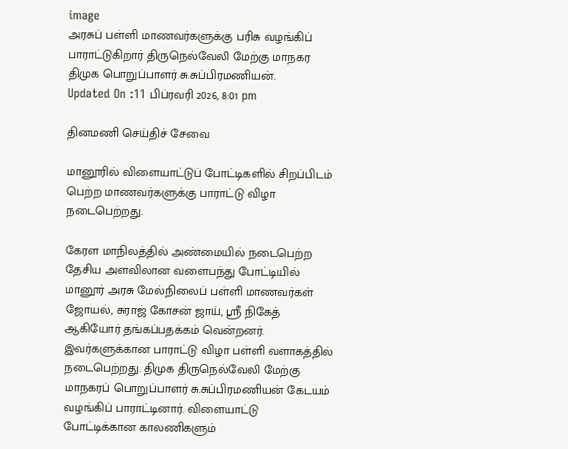image
அரசுப் பள்ளி மாணவர்களுக்கு பரிசு வழங்கிப் பாராட்டுகிறார் திருநெல்வேலி மேற்கு மாநகர திமுக பொறுப்பாளர் சு.சுப்பிரமணியன்.
Updated On :11 பிப்ரவரி 2026, 8:01 pm

தினமணி செய்திச் சேவை

மானூரில் விளையாட்டுப் போட்டிகளில் சிறப்பிடம் பெற்ற மாணவர்களுக்கு பாராட்டு விழா நடைபெற்றது.

கேரள மாநிலத்தில் அண்மையில் நடைபெற்ற தேசிய அளவிலான வளைபந்து போட்டியில் மானூர் அரசு மேல்நிலைப் பள்ளி மாணவர்கள் ஜோயல், சுராஜ் கோசன் ஜாய், ஸ்ரீ நிகேத் ஆகியோர் தங்கப்பதக்கம் வென்றனர். இவர்களுக்கான பாராட்டு விழா பள்ளி வளாகத்தில் நடைபெற்றது. திமுக திருநெல்வேலி மேற்கு மாநகரப் பொறுப்பாளர் சு.சுப்பிரமணியன் கேடயம் வழங்கிப் பாராட்டினார். விளையாட்டு போட்டிக்கான காலணிகளும்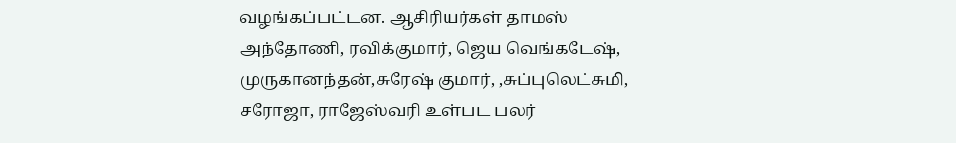வழங்கப்பட்டன. ஆசிரியர்கள் தாமஸ் அந்தோணி, ரவிக்குமார், ஜெய வெங்கடேஷ், முருகானந்தன்,சுரேஷ் குமார், ,சுப்புலெட்சுமி, சரோஜா, ராஜேஸ்வரி உள்பட பலர்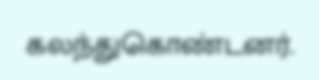கலந்துகொண்டனர்.